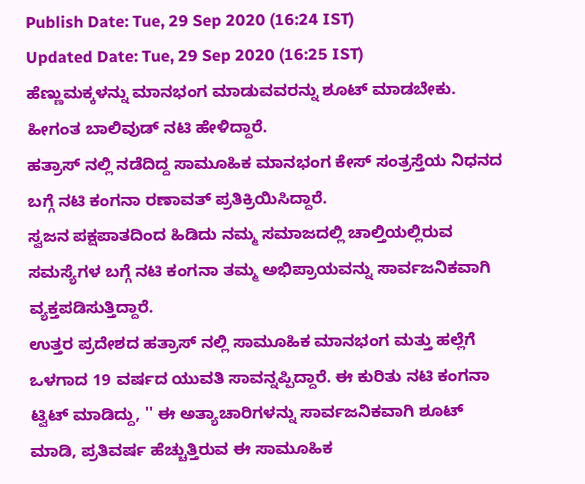Publish Date: Tue, 29 Sep 2020 (16:24 IST)
Updated Date: Tue, 29 Sep 2020 (16:25 IST)
ಹೆಣ್ಣುಮಕ್ಕಳನ್ನು ಮಾನಭಂಗ ಮಾಡುವವರನ್ನು ಶೂಟ್ ಮಾಡಬೇಕು. ಹೀಗಂತ ಬಾಲಿವುಡ್ ನಟಿ ಹೇಳಿದ್ದಾರೆ.
ಹತ್ರಾಸ್ ನಲ್ಲಿ ನಡೆದಿದ್ದ ಸಾಮೂಹಿಕ ಮಾನಭಂಗ ಕೇಸ್ ಸಂತ್ರಸ್ತೆಯ ನಿಧನದ ಬಗ್ಗೆ ನಟಿ ಕಂಗನಾ ರಣಾವತ್ ಪ್ರತಿಕ್ರಿಯಿಸಿದ್ದಾರೆ.
ಸ್ವಜನ ಪಕ್ಷಪಾತದಿಂದ ಹಿಡಿದು ನಮ್ಮ ಸಮಾಜದಲ್ಲಿ ಚಾಲ್ತಿಯಲ್ಲಿರುವ ಸಮಸ್ಯೆಗಳ ಬಗ್ಗೆ ನಟಿ ಕಂಗನಾ ತಮ್ಮ ಅಭಿಪ್ರಾಯವನ್ನು ಸಾರ್ವಜನಿಕವಾಗಿ ವ್ಯಕ್ತಪಡಿಸುತ್ತಿದ್ದಾರೆ.
ಉತ್ತರ ಪ್ರದೇಶದ ಹತ್ರಾಸ್ ನಲ್ಲಿ ಸಾಮೂಹಿಕ ಮಾನಭಂಗ ಮತ್ತು ಹಲ್ಲೆಗೆ ಒಳಗಾದ 19 ವರ್ಷದ ಯುವತಿ ಸಾವನ್ನಪ್ಪಿದ್ದಾರೆ. ಈ ಕುರಿತು ನಟಿ ಕಂಗನಾ ಟ್ವಿಟ್ ಮಾಡಿದ್ದು, '' ಈ ಅತ್ಯಾಚಾರಿಗಳನ್ನು ಸಾರ್ವಜನಿಕವಾಗಿ ಶೂಟ್ ಮಾಡಿ, ಪ್ರತಿವರ್ಷ ಹೆಚ್ಚುತ್ತಿರುವ ಈ ಸಾಮೂಹಿಕ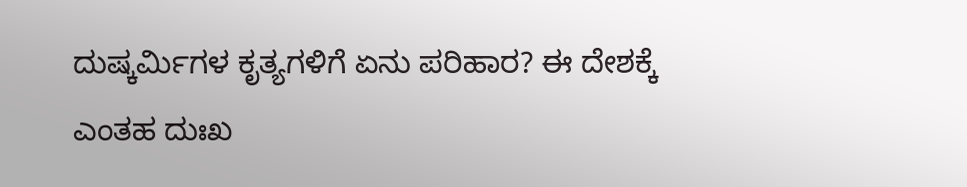ದುಷ್ಕರ್ಮಿಗಳ ಕೃತ್ಯಗಳಿಗೆ ಏನು ಪರಿಹಾರ? ಈ ದೇಶಕ್ಕೆ ಎಂತಹ ದುಃಖ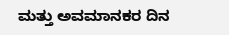ಮತ್ತು ಅವಮಾನಕರ ದಿನ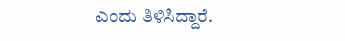ಎಂದು ತಿಳಿಸಿದ್ದಾರೆ.